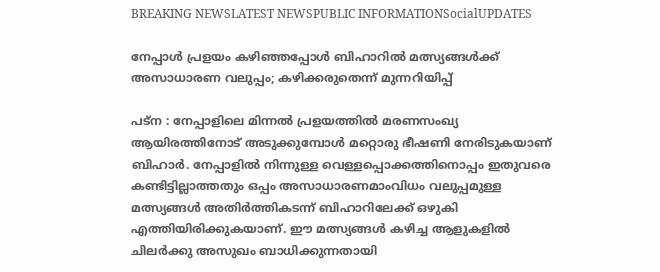BREAKING NEWSLATEST NEWSPUBLIC INFORMATIONSocialUPDATES

നേപ്പാൾ പ്രളയം കഴിഞ്ഞപ്പോൾ ബിഹാറിൽ മത്സ്യങ്ങൾക്ക് അസാധാരണ വലുപ്പം; കഴിക്കരുതെന്ന് മുന്നറിയിപ്പ്

പട്‌ന : നേപ്പാളിലെ മിന്നൽ പ്രളയത്തിൽ മരണസംഖ്യ ആയിരത്തിനോട് അടുക്കുമ്പോൾ മറ്റൊരു ഭീഷണി നേരിടുകയാണ് ബിഹാർ. നേപ്പാളിൽ നിന്നുള്ള വെള്ളപ്പൊക്കത്തിനൊപ്പം ഇതുവരെ കണ്ടിട്ടില്ലാത്തതും ഒപ്പം അസാധാരണമാംവിധം വലുപ്പമുള്ള മത്സ്യങ്ങൾ അതിർത്തികടന്ന് ബിഹാറിലേക്ക് ഒഴുകി എത്തിയിരിക്കുകയാണ്. ഈ മത്സ്യങ്ങൾ കഴിച്ച ആളുകളിൽ ചിലർ‍ക്കു അസുഖം ബാധിക്കുന്നതായി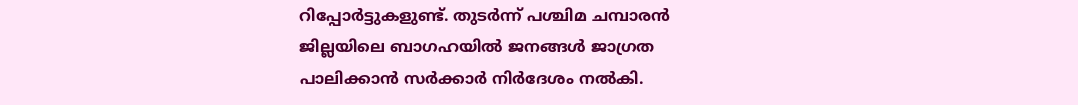റിപ്പോർട്ടുകളുണ്ട്. തുടർന്ന് പശ്ചിമ ചമ്പാരൻ ജില്ലയിലെ ബാഗഹയിൽ ജനങ്ങൾ ജാഗ്രത പാലിക്കാൻ സർക്കാർ നിർദേശം നൽകി.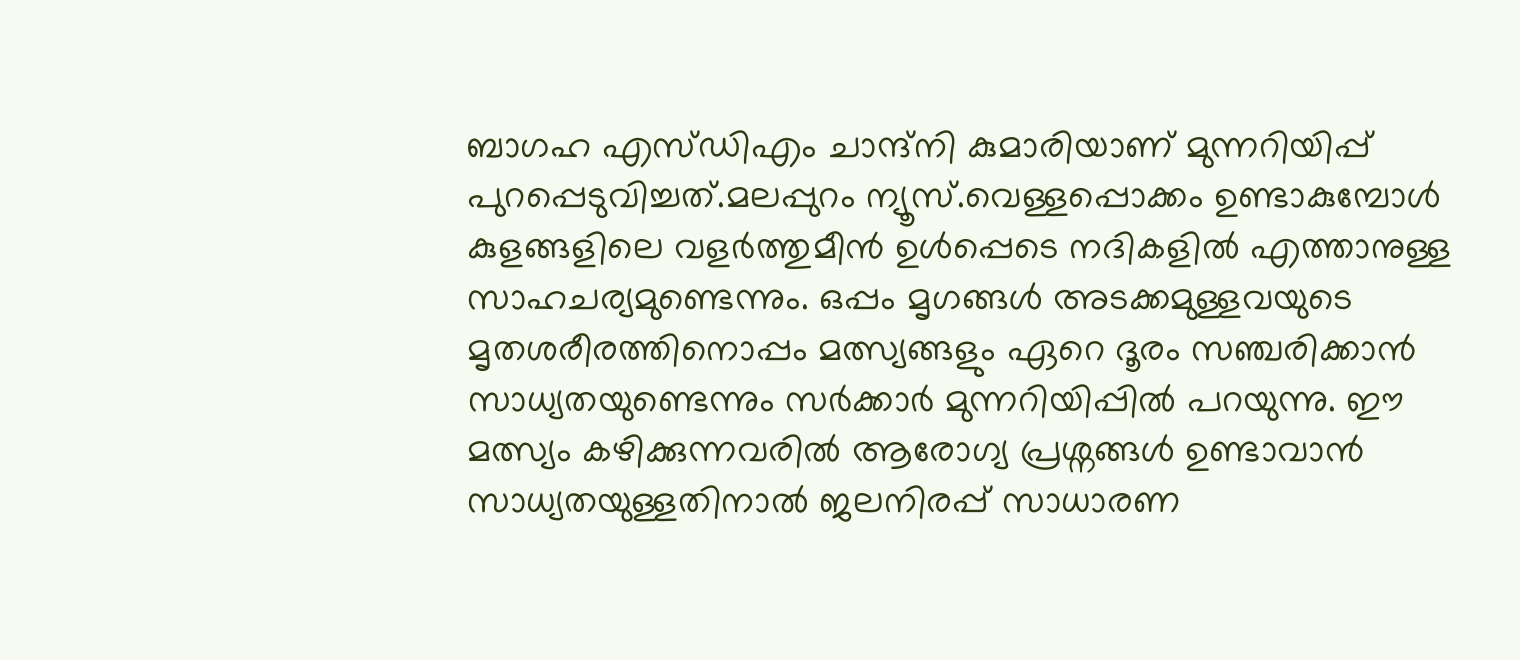ബാഗഹ എസ്ഡിഎം ചാന്ദ്‌നി കുമാരിയാണ് മുന്നറിയിപ്പ് പുറപ്പെടുവിച്ചത്.മലപ്പുറം ന്യൂസ്‌.വെള്ളപ്പൊക്കം ഉണ്ടാകുമ്പോൾ കുളങ്ങളിലെ വളർത്തുമീൻ ഉൾപ്പെടെ നദികളിൽ എത്താനുള്ള സാഹചര്യമുണ്ടെന്നും. ഒപ്പം മൃഗങ്ങൾ അടക്കമുള്ളവയുടെ മൃതശരീരത്തിനൊപ്പം മത്സ്യങ്ങളും ഏറെ ദൂരം സഞ്ചരിക്കാൻ സാധ്യതയുണ്ടെന്നും സർക്കാർ മുന്നറിയിപ്പിൽ പറയുന്നു. ഈ മത്സ്യം കഴിക്കുന്നവരിൽ ആരോഗ്യ പ്രശ്നങ്ങൾ ഉണ്ടാവാൻ സാധ്യതയുള്ളതിനാൽ ജലനിരപ്പ് സാധാരണ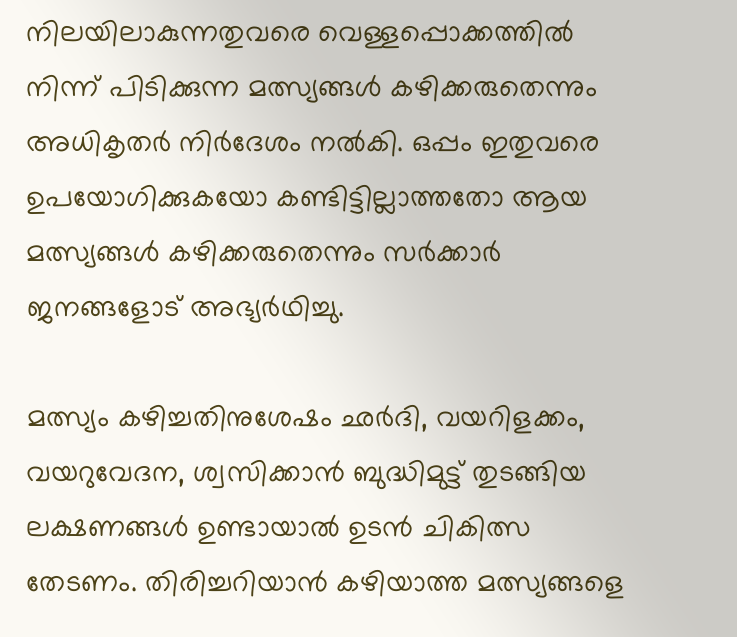നിലയിലാകുന്നതുവരെ വെള്ളപ്പൊക്കത്തിൽ നിന്ന് പിടിക്കുന്ന മത്സ്യങ്ങൾ കഴിക്കരുതെന്നും അധികൃതർ നിർദേശം നൽകി. ഒപ്പം ഇതുവരെ ഉപയോഗിക്കുകയോ കണ്ടിട്ടില്ലാത്തതോ ആയ മത്സ്യങ്ങൾ കഴിക്കരുതെന്നും സർക്കാർ ജനങ്ങളോട് അഭ്യർഥിച്ചു.

മത്സ്യം കഴിച്ചതിനുശേഷം ഛർദി, വയറിളക്കം, വയറുവേദന, ശ്വസിക്കാൻ ബുദ്ധിമുട്ട് തുടങ്ങിയ ലക്ഷണങ്ങൾ ഉണ്ടായാൽ ഉടൻ ചികിത്സ തേടണം. തിരിച്ചറിയാൻ കഴിയാത്ത മത്സ്യങ്ങളെ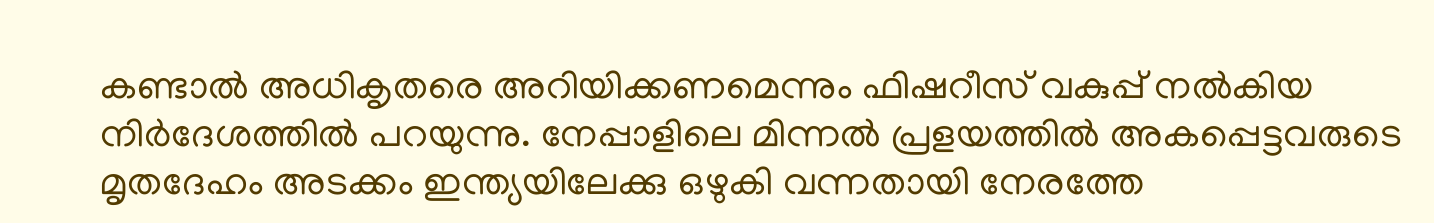കണ്ടാൽ അധികൃതരെ അറിയിക്കണമെന്നും ഫിഷറീസ് വകുപ്പ് നൽകിയ നിർദേശത്തിൽ പറയുന്നു. നേപ്പാളിലെ മിന്നൽ പ്രളയത്തിൽ അകപ്പെട്ടവരുടെ മൃതദേഹം അടക്കം ഇന്ത്യയിലേക്കു ഒഴുകി വന്നതായി നേരത്തേ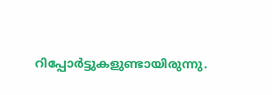റിപ്പോർട്ടുകളുണ്ടായിരുന്നു.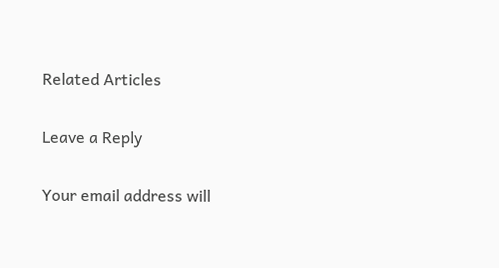Related Articles

Leave a Reply

Your email address will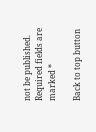not be published. Required fields are marked *

Back to top button